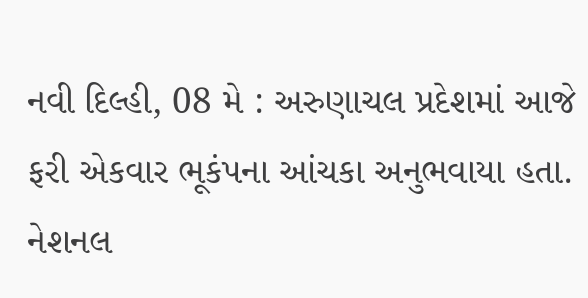નવી દિલ્હી, 08 મે : અરુણાચલ પ્રદેશમાં આજે ફરી એકવાર ભૂકંપના આંચકા અનુભવાયા હતા. નેશનલ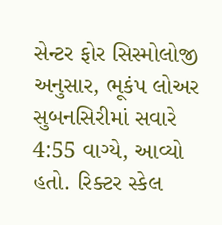સેન્ટર ફોર સિસ્મોલોજી અનુસાર, ભૂકંપ લોઅર સુબનસિરીમાં સવારે 4:55 વાગ્યે, આવ્યો હતો. રિક્ટર સ્કેલ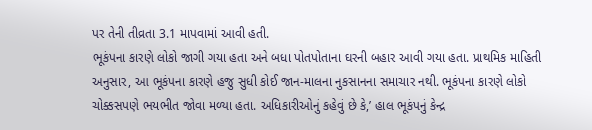પર તેની તીવ્રતા 3.1 માપવામાં આવી હતી.
ભૂકંપના કારણે લોકો જાગી ગયા હતા અને બધા પોતપોતાના ઘરની બહાર આવી ગયા હતા. પ્રાથમિક માહિતી અનુસાર, આ ભૂકંપના કારણે હજુ સુધી કોઈ જાન-માલના નુકસાનના સમાચાર નથી. ભૂકંપના કારણે લોકો ચોક્કસપણે ભયભીત જોવા મળ્યા હતા. અધિકારીઓનું કહેવું છે કે,’ હાલ ભૂકંપનું કેન્દ્ર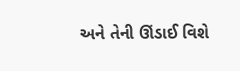અને તેની ઊંડાઈ વિશે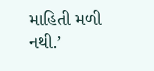માહિતી મળી નથી.’